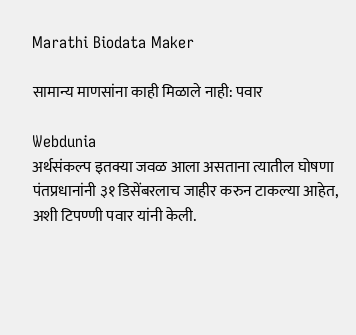Marathi Biodata Maker

सामान्य माणसांना काही मिळाले नाही: पवार

Webdunia
अर्थसंकल्प इतक्या जवळ आला असताना त्यातील घोषणा पंतप्रधानांनी ३१ डिसेंबरलाच जाहीर करुन टाकल्या आहेत, अशी टिपण्णी पवार यांनी केली.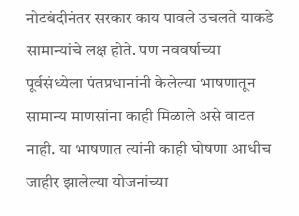नोटबंदीनंतर सरकार काय पावले उचलते याकडे सामान्यांचे लक्ष होते. पण नववर्षाच्या पूर्वसंध्येला पंतप्रधानांनी केलेल्या भाषणातून सामान्य माणसांना काही मिळाले असे वाटत नाही. या भाषणात त्यांनी काही घोषणा आधीच जाहीर झालेल्या योजनांच्या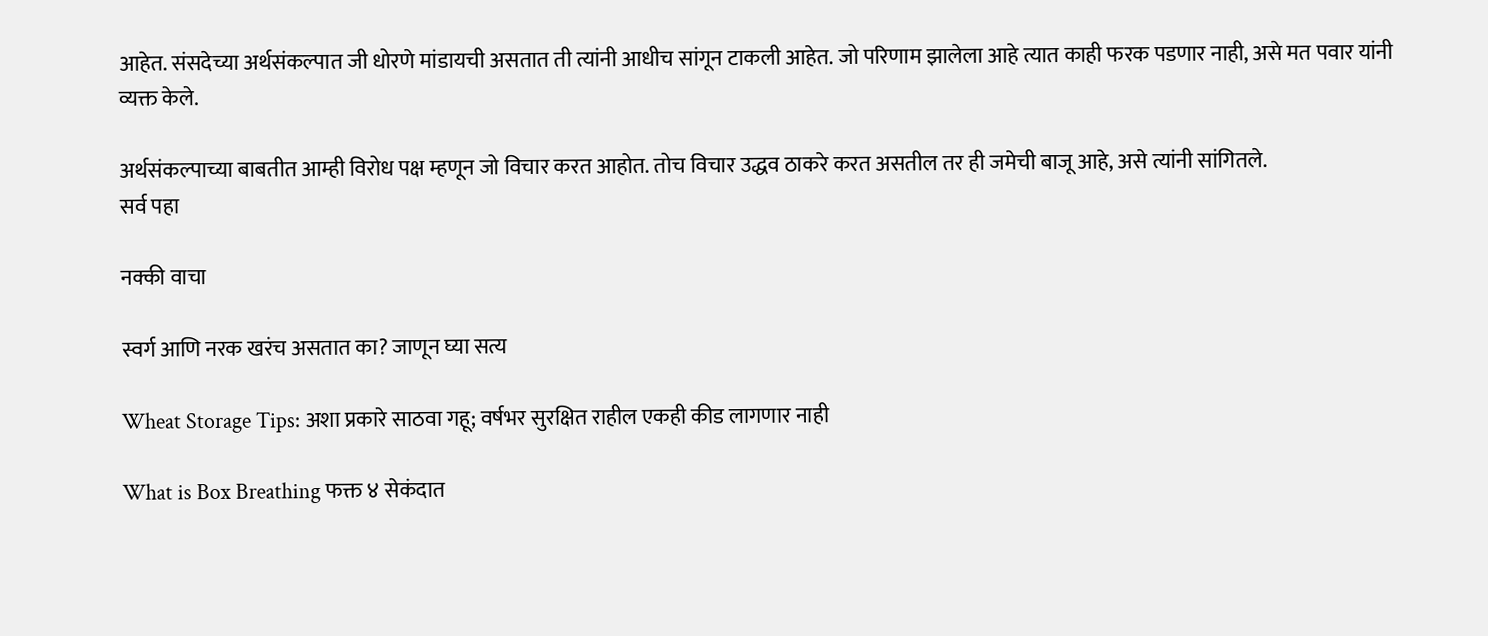आहेत. संसदेच्या अर्थसंकल्पात जी धोरणे मांडायची असतात ती त्यांनी आधीच सांगून टाकली आहेत. जो परिणाम झालेला आहे त्यात काही फरक पडणार नाही, असे मत पवार यांनी व्यक्त केले.

अर्थसंकल्पाच्या बाबतीत आम्ही विरोध पक्ष म्हणून जो विचार करत आहोत. तोच विचार उद्धव ठाकरे करत असतील तर ही जमेची बाजू आहे, असे त्यांनी सांगितले.
सर्व पहा

नक्की वाचा

स्वर्ग आणि नरक खरंच असतात का? जाणून घ्या सत्य

Wheat Storage Tips: अशा प्रकारे साठवा गहू; वर्षभर सुरक्षित राहील एकही कीड लागणार नाही

What is Box Breathing फक्त ४ सेकंदात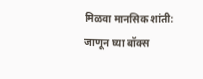मिळवा मानसिक शांती: जाणून घ्या बॉक्स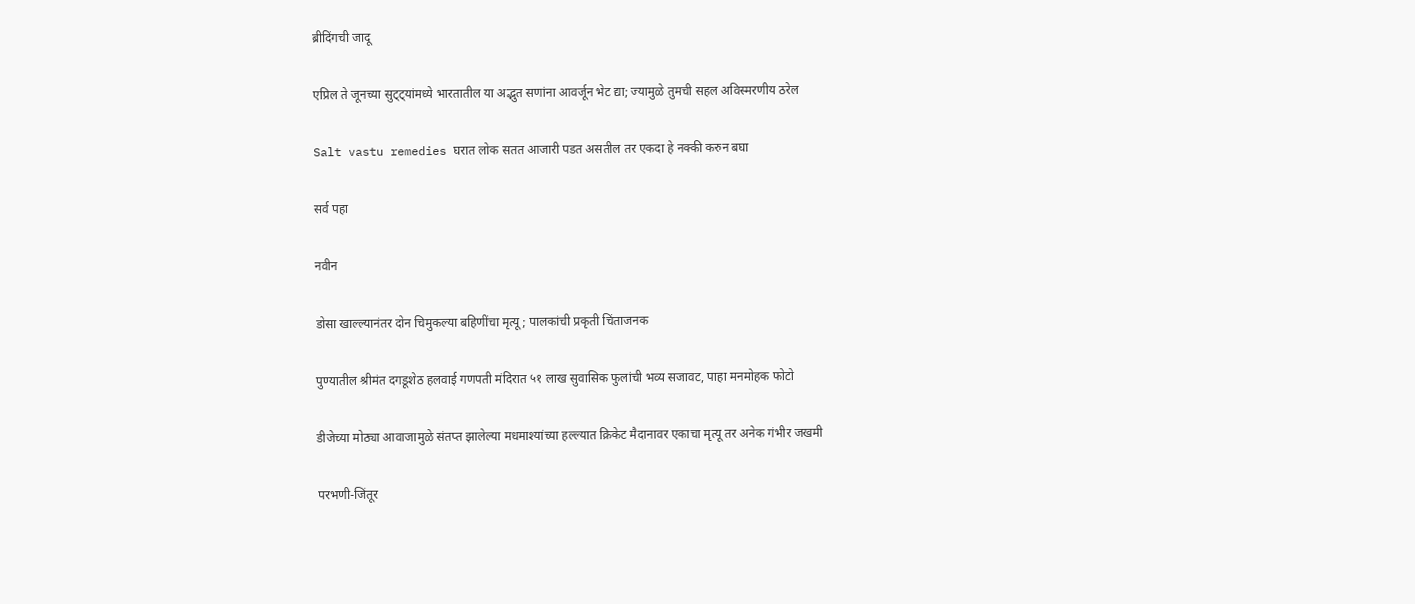ब्रीदिंगची जादू

एप्रिल ते जूनच्या सुट्ट्यांमध्ये भारतातील या अद्भुत सणांना आवर्जून भेट द्या; ज्यामुळे तुमची सहल अविस्मरणीय ठरेल

Salt vastu remedies घरात लोक सतत आजारी पडत असतील तर एकदा हे नक्की करुन बघा

सर्व पहा

नवीन

डोसा खाल्ल्यानंतर दोन चिमुकल्या बहिणींचा मृत्यू; पालकांची प्रकृती चिंताजनक

पुण्यातील श्रीमंत दगडूशेठ हलवाई गणपती मंदिरात ५१ लाख सुवासिक फुलांची भव्य सजावट, पाहा मनमोहक फोटो

डीजेच्या मोठ्या आवाजामुळे संतप्त झालेल्या मधमाश्यांच्या हल्ल्यात क्रिकेट मैदानावर एकाचा मृत्यू तर अनेक गंभीर जखमी

परभणी-जिंतूर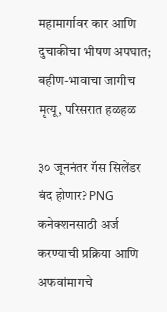महामार्गावर कार आणि दुचाकीचा भीषण अपघात; बहीण-भावाचा जागीच मृत्यू, परिसरात हळहळ

३० जूननंतर गॅस सिलेंडर बंद होणार? PNG कनेक्शनसाठी अर्ज करण्याची प्रक्रिया आणि अफवांमागचे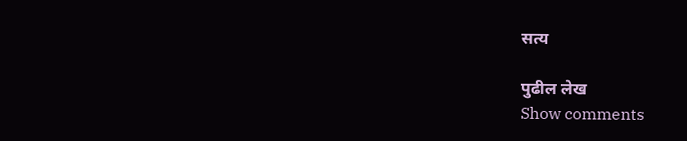सत्य

पुढील लेख
Show comments